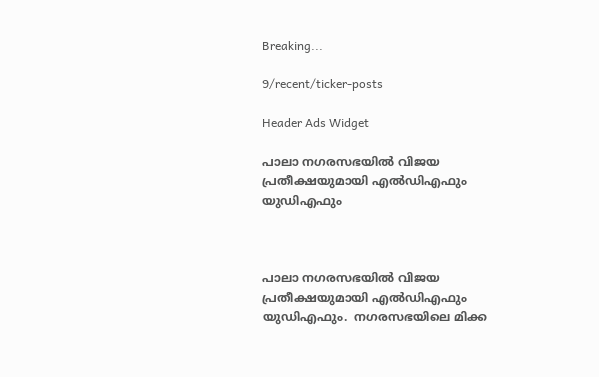Breaking...

9/recent/ticker-posts

Header Ads Widget

പാലാ നഗരസഭയില്‍ വിജയ പ്രതീക്ഷയുമായി എല്‍ഡിഎഫും യുഡിഎഫും



പാലാ നഗരസഭയില്‍ വിജയ പ്രതീക്ഷയുമായി എല്‍ഡിഎഫും യുഡിഎഫും.  നഗരസഭയിലെ മിക്ക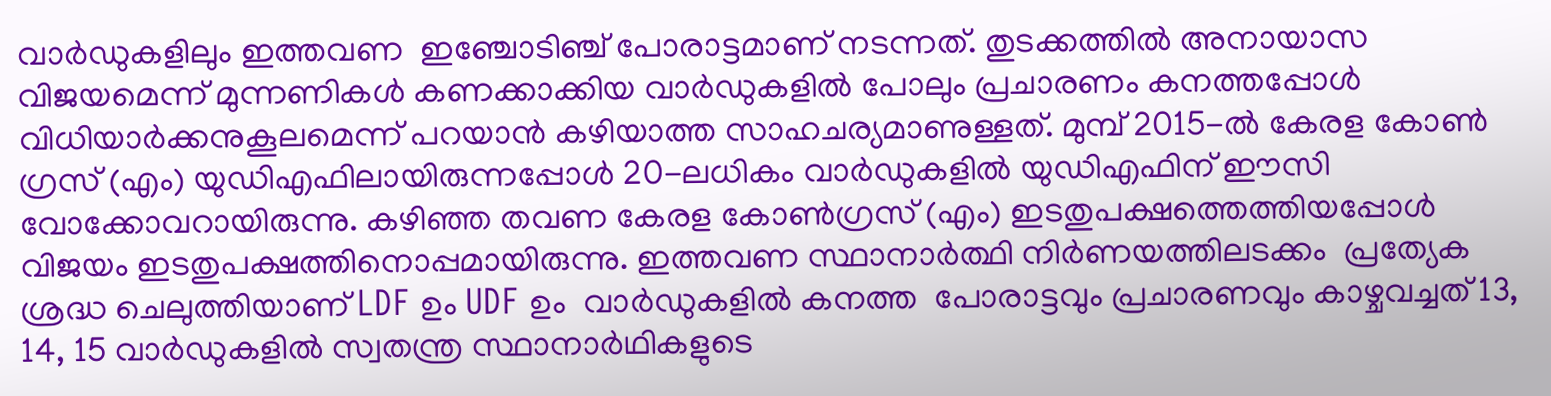വാര്‍ഡുകളിലും ഇത്തവണ  ഇഞ്ചോടിഞ്ച് പോരാട്ടമാണ് നടന്നത്. തുടക്കത്തില്‍ അനായാസ വിജയമെന്ന് മുന്നണികള്‍ കണക്കാക്കിയ വാര്‍ഡുകളില്‍ പോലും പ്രചാരണം കനത്തപ്പോള്‍ വിധിയാര്‍ക്കനുകൂലമെന്ന് പറയാന്‍ കഴിയാത്ത സാഹചര്യമാണുള്ളത്. മുമ്പ് 2015-ല്‍ കേരള കോണ്‍ ഗ്രസ് (എം) യുഡിഎഫിലായിരുന്നപ്പോള്‍ 20-ലധികം വാര്‍ഡുകളില്‍ യുഡിഎഫിന് ഈസി വോക്കോവറായിരുന്നു. കഴിഞ്ഞ തവണ കേരള കോണ്‍ഗ്രസ് (എം) ഇടതുപക്ഷത്തെത്തിയപ്പോള്‍ വിജയം ഇടതുപക്ഷത്തിനൊപ്പമായിരുന്നു. ഇത്തവണ സ്ഥാനാര്‍ത്ഥി നിര്‍ണയത്തിലടക്കം  പ്രത്യേക ശ്രദ്ധ ചെലുത്തിയാണ് LDF ഉം UDF ഉം  വാര്‍ഡുകളില്‍ കനത്ത  പോരാട്ടവും പ്രചാരണവും കാഴ്ചവച്ചത് 13, 14, 15 വാര്‍ഡുകളില്‍ സ്വതന്ത്ര സ്ഥാനാര്‍ഥികളുടെ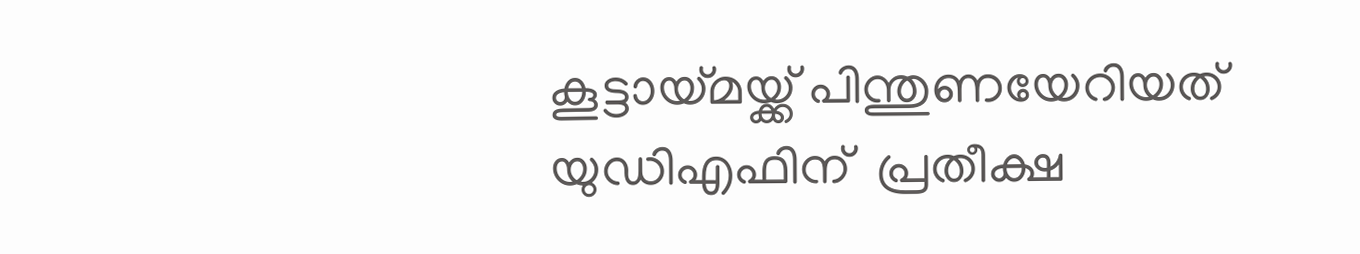കൂട്ടായ്മയ്ക്ക് പിന്തുണയേറിയത് യുഡിഎഫിന്  പ്രതീക്ഷ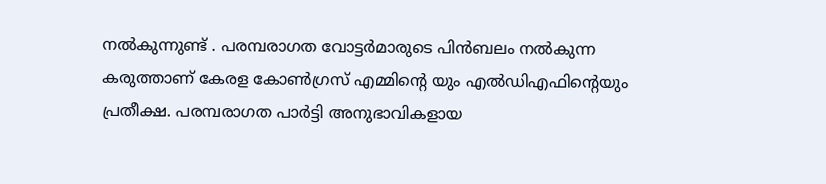നല്‍കുന്നുണ്ട് . പരമ്പരാഗത വോട്ടര്‍മാരുടെ പിന്‍ബലം നല്‍കുന്ന കരുത്താണ് കേരള കോണ്‍ഗ്രസ് എമ്മിന്റെ യും എല്‍ഡിഎഫിന്റെയും പ്രതീക്ഷ. പരമ്പരാഗത പാര്‍ട്ടി അനുഭാവികളായ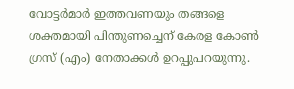വോട്ടര്‍മാര്‍ ഇത്തവണയും തങ്ങളെ ശക്തമായി പിന്തുണച്ചെന് കേരള കോണ്‍ ഗ്രസ് (എം) നേതാക്കള്‍ ഉറപ്പുപറയുന്നു.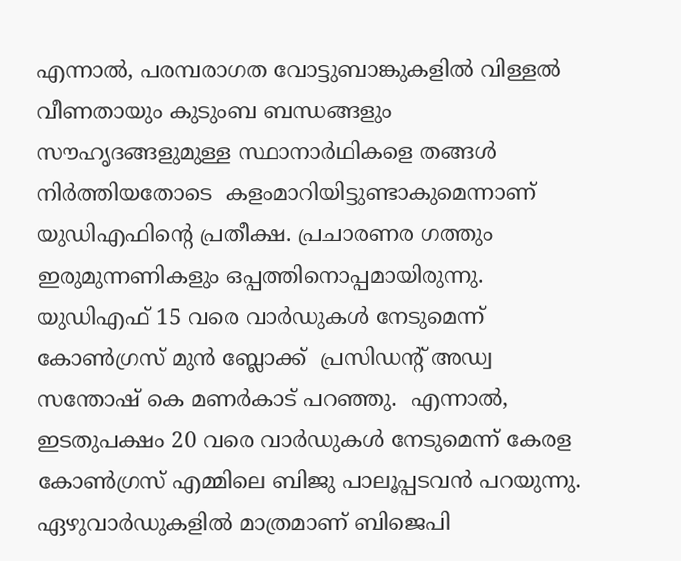എന്നാല്‍, പരമ്പരാഗത വോട്ടുബാങ്കുകളില്‍ വിള്ളല്‍ വീണതായും കുടുംബ ബന്ധങ്ങളും സൗഹൃദങ്ങളുമുള്ള സ്ഥാനാര്‍ഥികളെ തങ്ങള്‍ നിര്‍ത്തിയതോടെ  കളംമാറിയിട്ടുണ്ടാകുമെന്നാണ് യുഡിഎഫിന്റെ പ്രതീക്ഷ. പ്രചാരണര ഗത്തും ഇരുമുന്നണികളും ഒപ്പത്തിനൊപ്പമായിരുന്നു.  യുഡിഎഫ് 15 വരെ വാര്‍ഡുകള്‍ നേടുമെന്ന് കോണ്‍ഗ്രസ് മുന്‍ ബ്ലോക്ക്  പ്രസിഡന്റ് അഡ്വ സന്തോഷ് കെ മണര്‍കാട് പറഞ്ഞു.  എന്നാല്‍, ഇടതുപക്ഷം 20 വരെ വാര്‍ഡുകള്‍ നേടുമെന്ന് കേരള കോണ്‍ഗ്രസ് എമ്മിലെ ബിജു പാലൂപ്പടവന്‍ പറയുന്നു. ഏഴുവാര്‍ഡുകളില്‍ മാത്രമാണ് ബിജെപി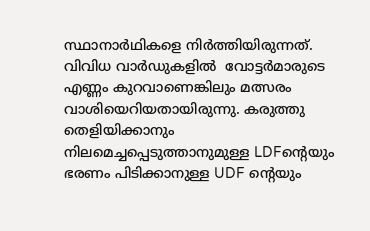സ്ഥാനാര്‍ഥികളെ നിര്‍ത്തിയിരുന്നത്. വിവിധ വാര്‍ഡുകളില്‍  വോട്ടര്‍മാരുടെ എണ്ണം കുറവാണെങ്കിലും മത്സരം വാശിയെറിയതായിരുന്നു. കരുത്തു തെളിയിക്കാനും നിലമെച്ചപ്പെടുത്താനുമുള്ള LDFന്റെയും  ഭരണം പിടിക്കാനുള്ള UDF ന്റെയും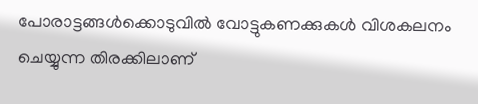പോരാട്ടങ്ങള്‍ക്കൊടുവില്‍ വോട്ടുകണക്കുകള്‍ വിശകലനം ചെയ്യുന്ന തിരക്കിലാണ്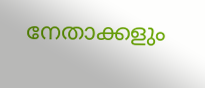നേതാക്കളും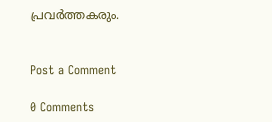പ്രവര്‍ത്തകരും.


Post a Comment

0 Comments